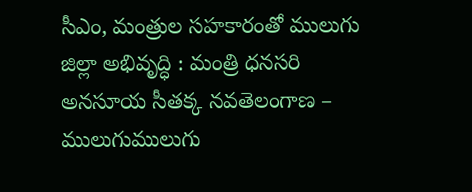సీఎం, మంత్రుల సహకారంతో ములుగు జిల్లా అభివృద్ధి : మంత్రి ధనసరి అనసూయ సీతక్క నవతెలంగాణ – ములుగుములుగు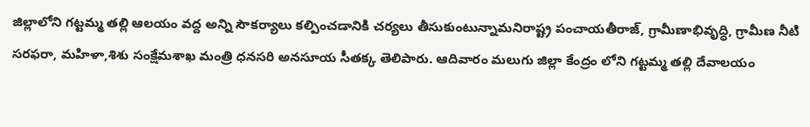జిల్లాలోని గట్టమ్మ తల్లి ఆలయం వద్ద అన్ని సౌకర్యాలు కల్పించడానికి చర్యలు తీసుకుంటున్నామనిరాష్ట్ర పంచాయతీరాజ్, గ్రామీణాభివృద్ధి, గ్రామీణ నీటి సరఫరా, మహిళా,శిశు సంక్షేమశాఖ మంత్రి ధనసరి అనసూయ సీతక్క తెలిపారు. ఆదివారం మలుగు జిల్లా కేంద్రం లోని గట్టమ్మ తల్లి దేవాలయం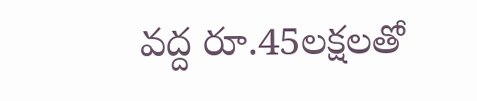వద్ద రూ.45లక్షలతో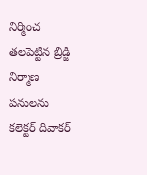నిర్మించ తలపెట్టిన బ్రిడ్జి నిర్మాణ పనులను కలెక్టర్ దివాకర్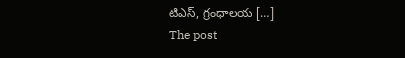టిఎస్, గ్రంధాలయ […]
The post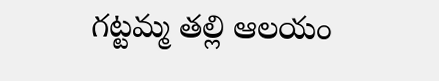గట్టమ్మ తల్లి ఆలయం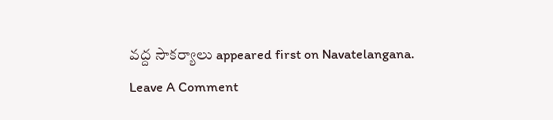వద్ద సౌకర్యాలు appeared first on Navatelangana.
Leave A Comment